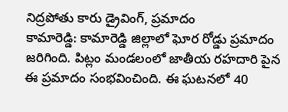నిద్రపోతు కారు డ్రైవింగ్, ప్రమాదం
కామారెడ్డి: కామారెడ్డి జిల్లాలో ఘోర రోడ్డు ప్రమాదం జరిగింది. పిట్లం మండలంలో జాతీయ రహదారి పైన ఈ ప్రమాదం సంభవించింది. ఈ ఘటనలో 40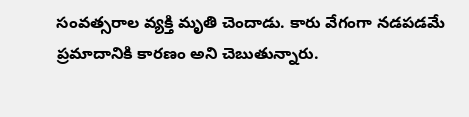సంవత్సరాల వ్యక్తి మృతి చెందాడు. కారు వేగంగా నడపడమే ప్రమాదానికి కారణం అని చెబుతున్నారు.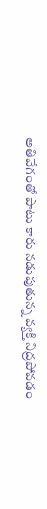అతివేగంతో పాటు కారు నడుపుతున్న వ్యక్తి నిద్రపోవడం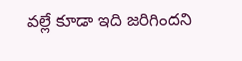వల్లే కూడా ఇది జరిగిందని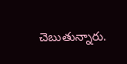చెబుతున్నారు.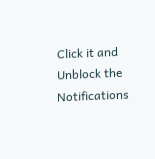Click it and Unblock the Notifications